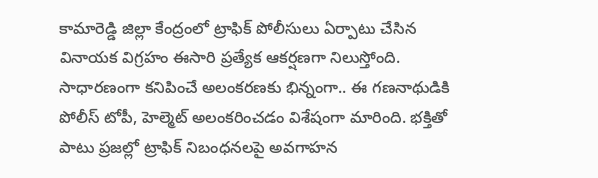కామారెడ్డి జిల్లా కేంద్రంలో ట్రాఫిక్ పోలీసులు ఏర్పాటు చేసిన వినాయక విగ్రహం ఈసారి ప్రత్యేక ఆకర్షణగా నిలుస్తోంది. సాధారణంగా కనిపించే అలంకరణకు భిన్నంగా.. ఈ గణనాథుడికి పోలీస్ టోపీ, హెల్మెట్ అలంకరించడం విశేషంగా మారింది. భక్తితో పాటు ప్రజల్లో ట్రాఫిక్ నిబంధనలపై అవగాహన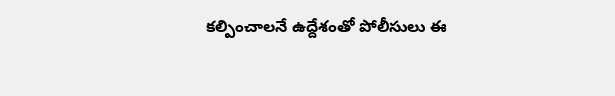కల్పించాలనే ఉద్దేశంతో పోలీసులు ఈ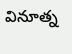వినూత్న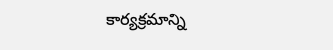కార్యక్రమాన్ని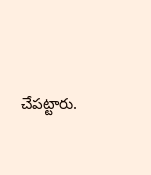చేపట్టారు.